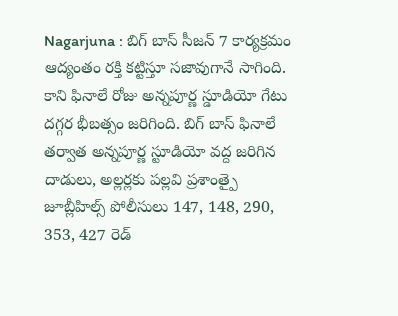Nagarjuna : బిగ్ బాస్ సీజన్ 7 కార్యక్రమం ఆద్యంతం రక్తి కట్టిస్తూ సజావుగానే సాగింది. కాని ఫినాలే రోజు అన్నపూర్ణ స్డూడియో గేటు దగ్గర భీబత్సం జరిగింది. బిగ్ బాస్ ఫినాలే తర్వాత అన్నపూర్ణ స్టూడియో వద్ద జరిగిన దాడులు, అల్లర్లకు పల్లవి ప్రశాంత్పై జూబ్లీహిల్స్ పోలీసులు 147, 148, 290, 353, 427 రెడ్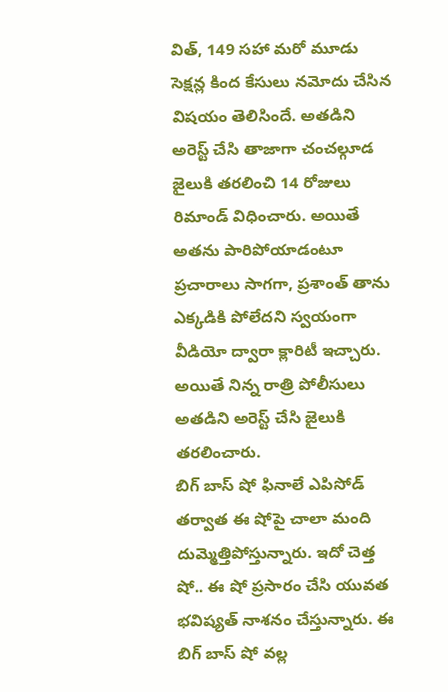విత్, 149 సహా మరో మూడు సెక్షన్ల కింద కేసులు నమోదు చేసిన విషయం తెలిసిందే. అతడిని అరెస్ట్ చేసి తాజాగా చంచల్గూడ జైలుకి తరలించి 14 రోజులు రిమాండ్ విధించారు. అయితే అతను పారిపోయాడంటూ ప్రచారాలు సాగగా, ప్రశాంత్ తాను ఎక్కడికి పోలేదని స్వయంగా వీడియో ద్వారా క్లారిటీ ఇచ్చారు. అయితే నిన్న రాత్రి పోలీసులు అతడిని అరెస్ట్ చేసి జైలుకి తరలించారు.
బిగ్ బాస్ షో ఫినాలే ఎపిసోడ్ తర్వాత ఈ షోపై చాలా మంది దుమ్మెత్తిపోస్తున్నారు. ఇదో చెత్త షో.. ఈ షో ప్రసారం చేసి యువత భవిష్యత్ నాశనం చేస్తున్నారు. ఈ బిగ్ బాస్ షో వల్ల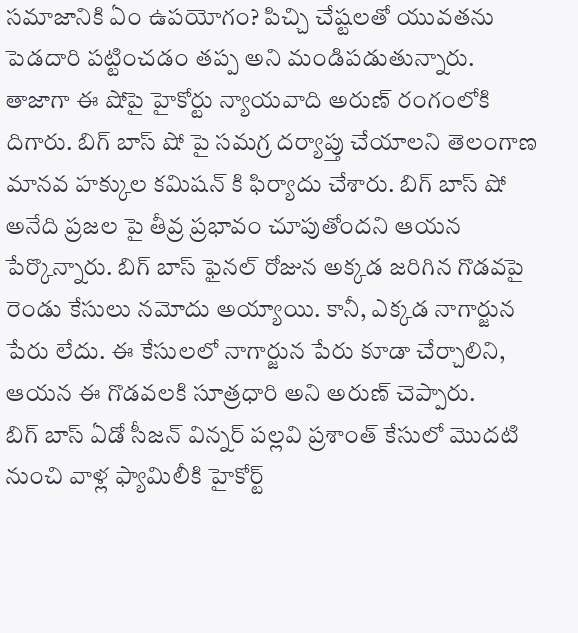సమాజానికి ఏం ఉపయోగం? పిచ్చి చేష్టలతో యువతను పెడదారి పట్టించడం తప్ప అని మండిపడుతున్నారు. తాజాగా ఈ షోపై హైకోర్టు న్యాయవాది అరుణ్ రంగంలోకి దిగారు. బిగ్ బాస్ షో పై సమగ్ర దర్యాప్తు చేయాలని తెలంగాణ మానవ హక్కుల కమిషన్ కి ఫిర్యాదు చేశారు. బిగ్ బాస్ షో అనేది ప్రజల పై తీవ్ర ప్రభావం చూపుతోందని ఆయన పేర్కొన్నారు. బిగ్ బాస్ ఫైనల్ రోజున అక్కడ జరిగిన గొడవపై రెండు కేసులు నమోదు అయ్యాయి. కానీ, ఎక్కడ నాగార్జున పేరు లేదు. ఈ కేసులలో నాగార్జున పేరు కూడా చేర్చాలిని, ఆయన ఈ గొడవలకి సూత్రధారి అని అరుణ్ చెప్పారు.
బిగ్ బాస్ ఏడో సీజన్ విన్నర్ పల్లవి ప్రశాంత్ కేసులో మొదటి నుంచి వాళ్ల ఫ్యామిలీకి హైకోర్ట్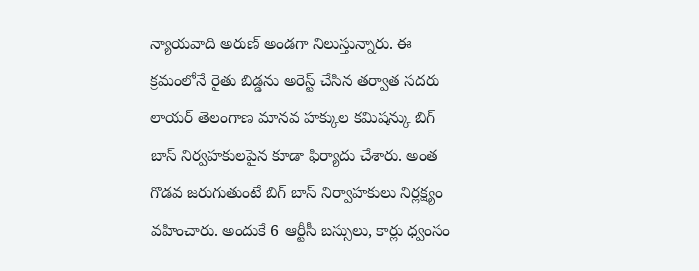న్యాయవాది అరుణ్ అండగా నిలుస్తున్నారు. ఈ క్రమంలోనే రైతు బిడ్డను అరెస్ట్ చేసిన తర్వాత సదరు లాయర్ తెలంగాణ మానవ హక్కుల కమిషన్కు బిగ్ బాస్ నిర్వహకులపైన కూడా ఫిర్యాదు చేశారు. అంత గొడవ జరుగుతుంటే బిగ్ బాస్ నిర్వాహకులు నిర్లక్ష్యం వహించారు. అందుకే 6 ఆర్టీసీ బస్సులు, కార్లు ధ్వంసం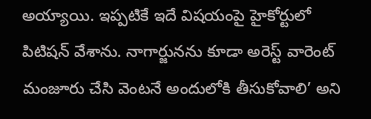అయ్యాయి. ఇప్పటికే ఇదే విషయంపై హైకోర్టులో పిటిషన్ వేశాను. నాగార్జునను కూడా అరెస్ట్ వారెంట్ మంజూరు చేసి వెంటనే అందులోకి తీసుకోవాలి’ అని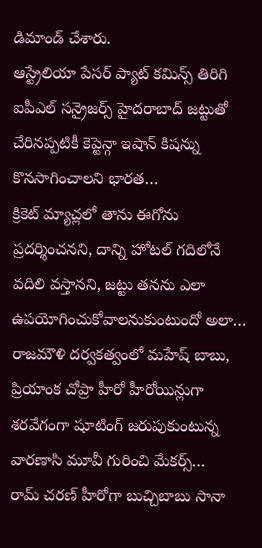డిమాండ్ చేశారు.
ఆస్ట్రేలియా పేసర్ ప్యాట్ కమిన్స్ తిరిగి ఐపీఎల్ సన్రైజర్స్ హైదరాబాద్ జట్టుతో చేరినప్పటికీ కెప్టెన్గా ఇషాన్ కిషన్ను కొనసాగించాలని భారత…
క్రికెట్ మ్యాచ్లలో తాను ఈగోను ప్రదర్శించనని, దాన్ని హోటల్ గదిలోనే వదిలి వస్తానని, జట్టు తనను ఎలా ఉపయోగించుకోవాలనుకుంటుందో అలా…
రాజమౌళి దర్వకత్వంలో మహేష్ బాబు, ప్రియాంక చోప్రా హీరో హీరోయిన్లుగా శరవేగంగా షూటింగ్ జరుపుకుంటున్న వారణాసి మూవీ గురించి మేకర్స్…
రామ్ చరణ్ హీరోగా బుచ్చిబాబు సానా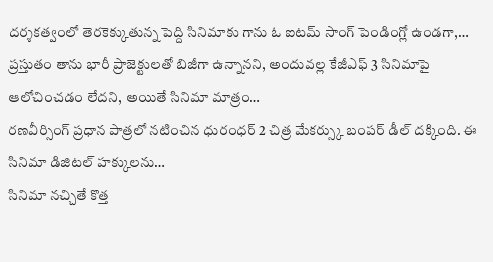దర్శకత్వంలో తెరకెక్కుతున్న పెద్ది సినిమాకు గాను ఓ ఐటమ్ సాంగ్ పెండింగ్లో ఉండగా,…
ప్రస్తుతం తాను భారీ ప్రాజెక్టులతో బిజీగా ఉన్నానని, అందువల్ల కేజీఎఫ్ 3 సినిమాపై ఆలోచించడం లేదని, అయితే సినిమా మాత్రం…
రణవీర్సింగ్ ప్రధాన పాత్రలో నటించిన ధురంధర్ 2 చిత్ర మేకర్స్కు బంపర్ డీల్ దక్కింది. ఈ సినిమా డిజిటల్ హక్కులను…
సినిమా నచ్చితే కొత్త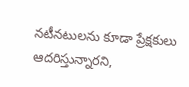నటీనటులను కూడా ప్రేక్షకులు ఆదరిస్తున్నారని,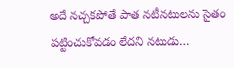అదే నచ్చకపోతే పాత నటీనటులను సైతం పట్టించుకోవడం లేదని నటుడు…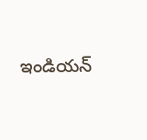ఇండియన్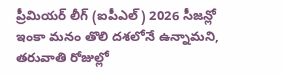ప్రీమియర్ లీగ్ (ఐపీఎల్) 2026 సీజన్లో ఇంకా మనం తొలి దశలోనే ఉన్నామని, తరువాతి రోజుల్లో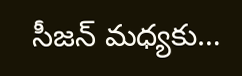సీజన్ మధ్యకు…